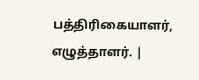பத்திரிகையாளர், எழுத்தாளர். |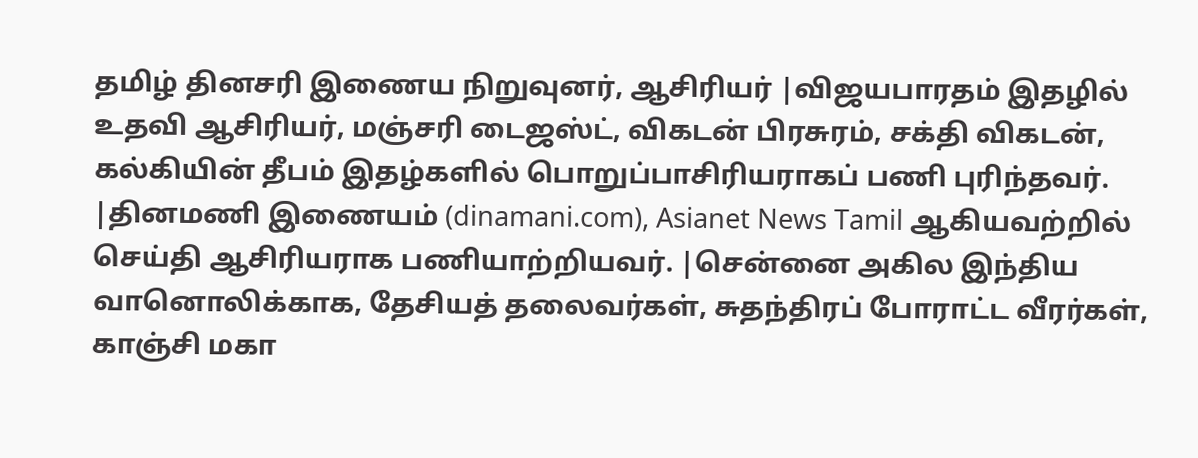தமிழ் தினசரி இணைய நிறுவுனர், ஆசிரியர் |விஜயபாரதம் இதழில் உதவி ஆசிரியர், மஞ்சரி டைஜஸ்ட், விகடன் பிரசுரம், சக்தி விகடன், கல்கியின் தீபம் இதழ்களில் பொறுப்பாசிரியராகப் பணி புரிந்தவர். |தினமணி இணையம் (dinamani.com), Asianet News Tamil ஆகியவற்றில் செய்தி ஆசிரியராக பணியாற்றியவர். |சென்னை அகில இந்திய வானொலிக்காக, தேசியத் தலைவர்கள், சுதந்திரப் போராட்ட வீரர்கள், காஞ்சி மகா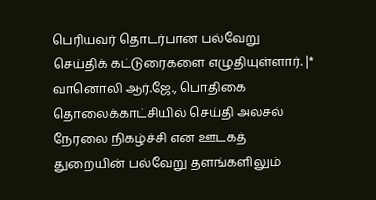பெரியவர் தொடர்பான பல்வேறு செய்திக் கட்டுரைகளை எழுதியுள்ளார். |* வானொலி ஆர்.ஜே., பொதிகை தொலைக்காட்சியில் செய்தி அலசல் நேரலை நிகழ்ச்சி என ஊடகத் துறையின் பல்வேறு தளங்களிலும்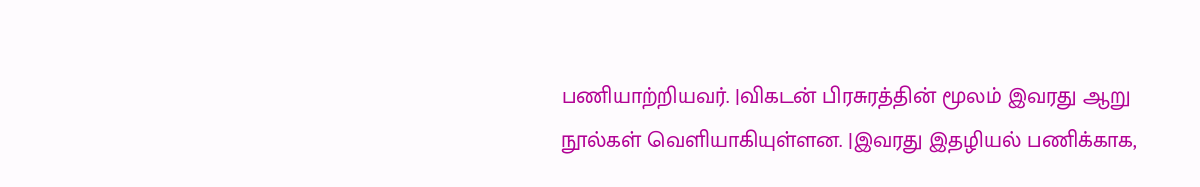பணியாற்றியவர். |விகடன் பிரசுரத்தின் மூலம் இவரது ஆறு நூல்கள் வெளியாகியுள்ளன. |இவரது இதழியல் பணிக்காக,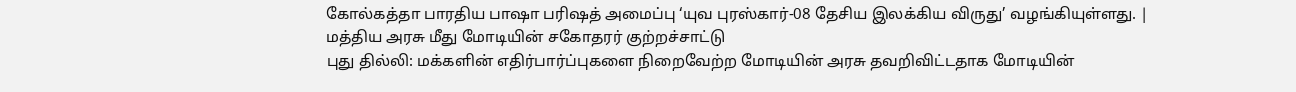கோல்கத்தா பாரதிய பாஷா பரிஷத் அமைப்பு ‘யுவ புரஸ்கார்-08 தேசிய இலக்கிய விருது’ வழங்கியுள்ளது. |
மத்திய அரசு மீது மோடியின் சகோதரர் குற்றச்சாட்டு
புது தில்லி: மக்களின் எதிர்பார்ப்புகளை நிறைவேற்ற மோடியின் அரசு தவறிவிட்டதாக மோடியின்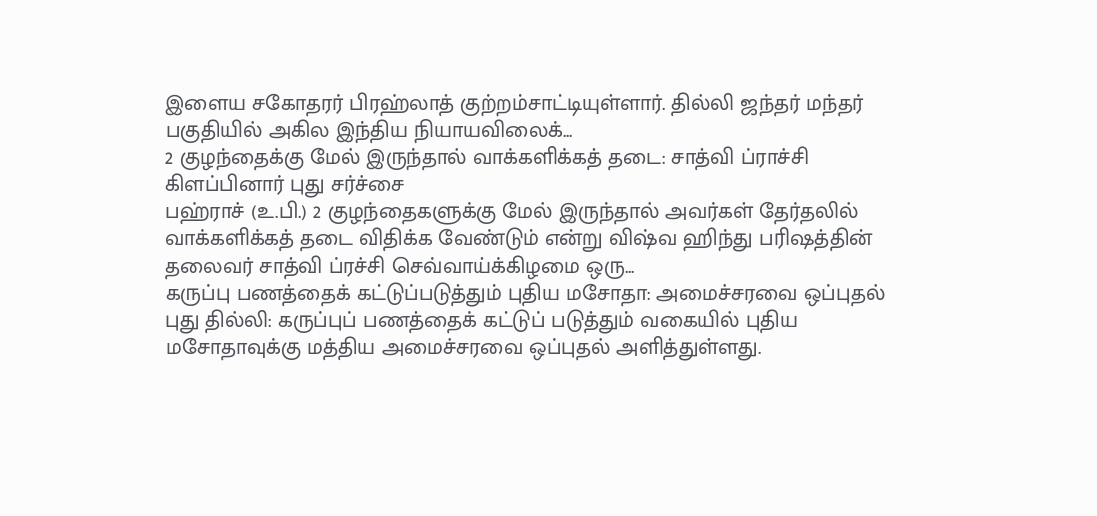இளைய சகோதரர் பிரஹ்லாத் குற்றம்சாட்டியுள்ளார். தில்லி ஜந்தர் மந்தர் பகுதியில் அகில இந்திய நியாயவிலைக்...
2 குழந்தைக்கு மேல் இருந்தால் வாக்களிக்கத் தடை: சாத்வி ப்ராச்சி கிளப்பினார் புது சர்ச்சை
பஹ்ராச் (உ.பி.) 2 குழந்தைகளுக்கு மேல் இருந்தால் அவர்கள் தேர்தலில் வாக்களிக்கத் தடை விதிக்க வேண்டும் என்று விஷ்வ ஹிந்து பரிஷத்தின் தலைவர் சாத்வி ப்ரச்சி செவ்வாய்க்கிழமை ஒரு...
கருப்பு பணத்தைக் கட்டுப்படுத்தும் புதிய மசோதா: அமைச்சரவை ஒப்புதல்
புது தில்லி: கருப்புப் பணத்தைக் கட்டுப் படுத்தும் வகையில் புதிய மசோதாவுக்கு மத்திய அமைச்சரவை ஒப்புதல் அளித்துள்ளது.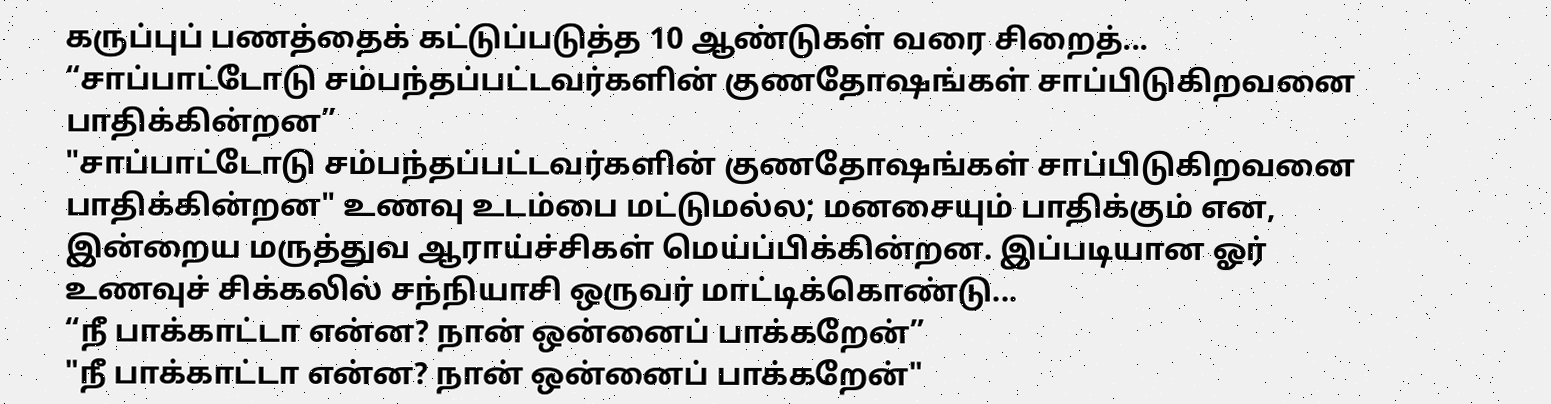கருப்புப் பணத்தைக் கட்டுப்படுத்த 10 ஆண்டுகள் வரை சிறைத்...
“சாப்பாட்டோடு சம்பந்தப்பட்டவர்களின் குணதோஷங்கள் சாப்பிடுகிறவனை பாதிக்கின்றன”
"சாப்பாட்டோடு சம்பந்தப்பட்டவர்களின் குணதோஷங்கள் சாப்பிடுகிறவனை பாதிக்கின்றன" உணவு உடம்பை மட்டுமல்ல; மனசையும் பாதிக்கும் என, இன்றைய மருத்துவ ஆராய்ச்சிகள் மெய்ப்பிக்கின்றன. இப்படியான ஓர் உணவுச் சிக்கலில் சந்நியாசி ஒருவர் மாட்டிக்கொண்டு...
“நீ பாக்காட்டா என்ன? நான் ஒன்னைப் பாக்கறேன்”
"நீ பாக்காட்டா என்ன? நான் ஒன்னைப் பாக்கறேன்"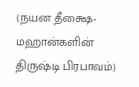(நயன தீக்ஷை-மஹான்களின் திருஷ்டி பிரபாவம்)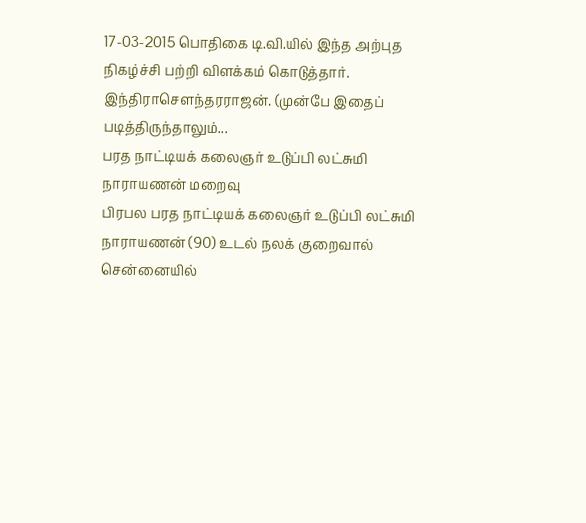17-03-2015 பொதிகை டி.வி.யில் இந்த அற்புத நிகழ்ச்சி பற்றி விளக்கம் கொடுத்தார். இந்திராசௌந்தரராஜன். (முன்பே இதைப் படித்திருந்தாலும்...
பரத நாட்டியக் கலைஞர் உடுப்பி லட்சுமி நாராயணன் மறைவு
பிரபல பரத நாட்டியக் கலைஞர் உடுப்பி லட்சுமி நாராயணன் (90) உடல் நலக் குறைவால் சென்னையில்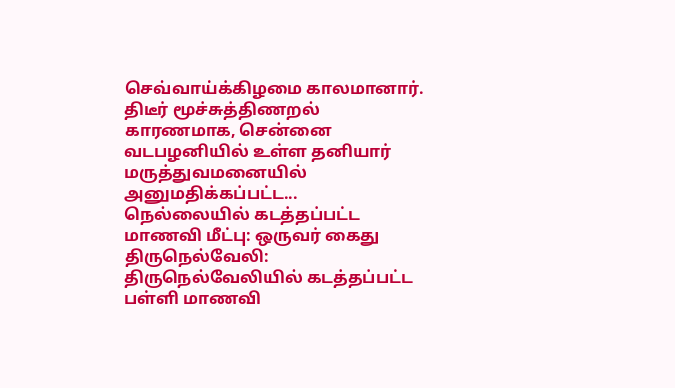செவ்வாய்க்கிழமை காலமானார். திடீர் மூச்சுத்திணறல் காரணமாக, சென்னை வடபழனியில் உள்ள தனியார் மருத்துவமனையில் அனுமதிக்கப்பட்ட...
நெல்லையில் கடத்தப்பட்ட மாணவி மீட்பு: ஒருவர் கைது
திருநெல்வேலி: திருநெல்வேலியில் கடத்தப்பட்ட பள்ளி மாணவி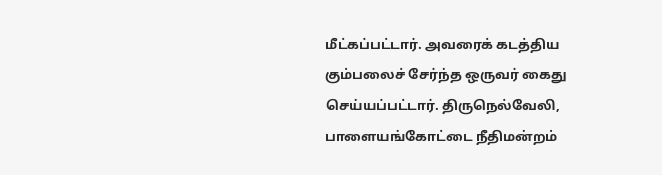மீட்கப்பட்டார். அவரைக் கடத்திய கும்பலைச் சேர்ந்த ஒருவர் கைது செய்யப்பட்டார். திருநெல்வேலி, பாளையங்கோட்டை நீதிமன்றம்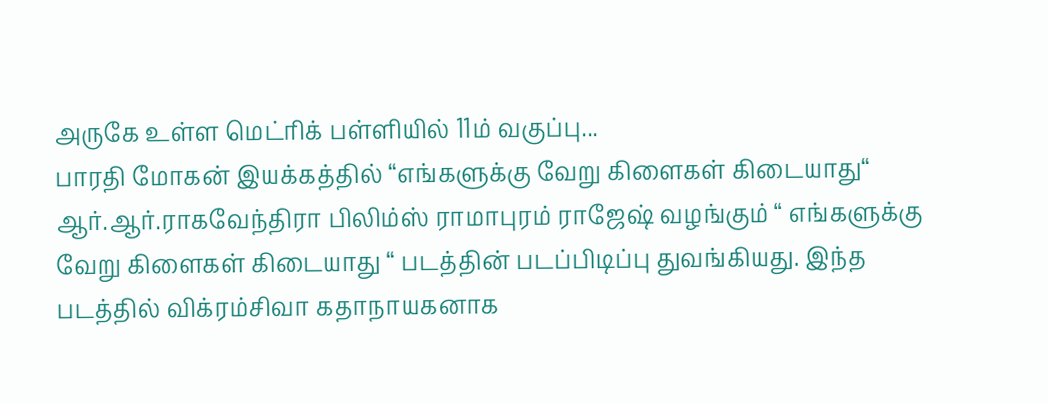அருகே உள்ள மெட்ரிக் பள்ளியில் 11ம் வகுப்பு...
பாரதி மோகன் இயக்கத்தில் “எங்களுக்கு வேறு கிளைகள் கிடையாது“
ஆர்.ஆர்.ராகவேந்திரா பிலிம்ஸ் ராமாபுரம் ராஜேஷ் வழங்கும் “ எங்களுக்கு வேறு கிளைகள் கிடையாது “ படத்தின் படப்பிடிப்பு துவங்கியது. இந்த படத்தில் விக்ரம்சிவா கதாநாயகனாக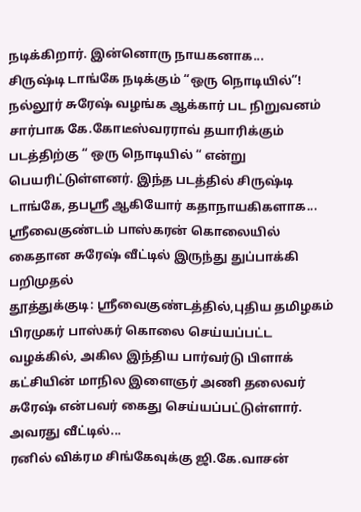நடிக்கிறார். இன்னொரு நாயகனாக...
சிருஷ்டி டாங்கே நடிக்கும் “ஒரு நொடியில்”!
நல்லூர் சுரேஷ் வழங்க ஆக்கார் பட நிறுவனம் சார்பாக கே.கோடீஸ்வரராவ் தயாரிக்கும் படத்திற்கு “ ஒரு நொடியில் “ என்று பெயரிட்டுள்ளனர். இந்த படத்தில் சிருஷ்டி டாங்கே, தபஸ்ரீ ஆகியோர் கதாநாயகிகளாக...
ஸ்ரீவைகுண்டம் பாஸ்கரன் கொலையில் கைதான சுரேஷ் வீட்டில் இருந்து துப்பாக்கி பறிமுதல்
தூத்துக்குடி: ஸ்ரீவைகுண்டத்தில்,புதிய தமிழகம் பிரமுகர் பாஸ்கர் கொலை செய்யப்பட்ட வழக்கில், அகில இந்திய பார்வர்டு பிளாக் கட்சியின் மாநில இளைஞர் அணி தலைவர் சுரேஷ் என்பவர் கைது செய்யப்பட்டுள்ளார். அவரது வீட்டில்...
ரனில் விக்ரம சிங்கேவுக்கு ஜி.கே.வாசன்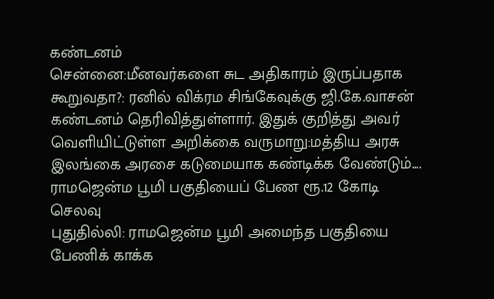கண்டனம்
சென்னை:மீனவர்களை சுட அதிகாரம் இருப்பதாக கூறுவதா?: ரனில் விக்ரம சிங்கேவுக்கு ஜி.கே.வாசன் கண்டனம் தெரிவித்துள்ளார். இதுக் குறித்து அவர் வெளியிட்டுள்ள அறிக்கை வருமாறு:மத்திய அரசு இலங்கை அரசை கடுமையாக கண்டிக்க வேண்டும்....
ராமஜென்ம பூமி பகுதியைப் பேண ரூ.12 கோடி செலவு
புதுதில்லி: ராமஜென்ம பூமி அமைந்த பகுதியை பேணிக் காக்க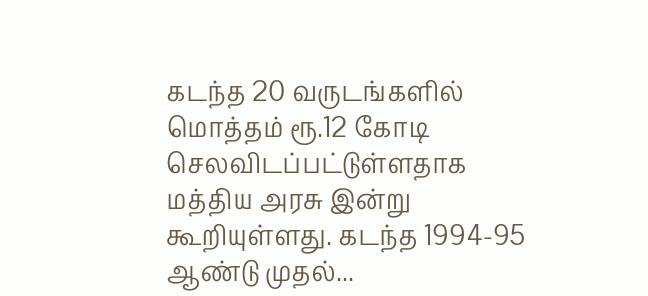கடந்த 20 வருடங்களில் மொத்தம் ரூ.12 கோடி செலவிடப்பட்டுள்ளதாக மத்திய அரசு இன்று கூறியுள்ளது. கடந்த 1994-95 ஆண்டு முதல்...